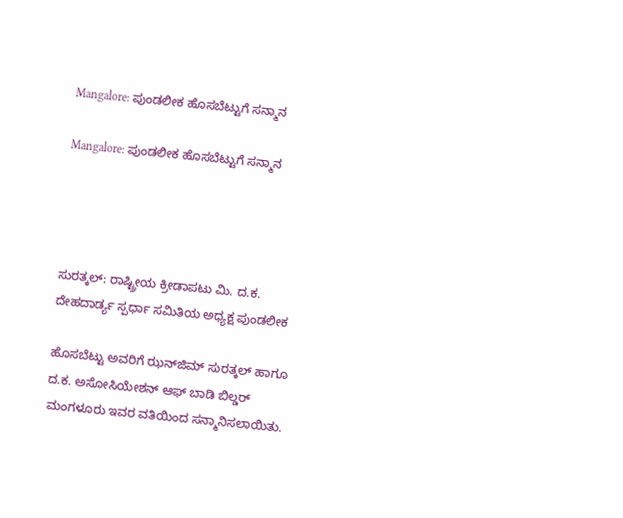Mangalore: ಪುಂಡಲೀಕ ಹೊಸಬೆಟ್ಟುಗೆ ಸನ್ಮಾನ

Mangalore: ಪುಂಡಲೀಕ ಹೊಸಬೆಟ್ಟುಗೆ ಸನ್ಮಾನ




ಸುರತ್ಕಲ್: ರಾಷ್ಟ್ರೀಯ ಕ್ರೀಡಾಪಟು ಮಿ. ದ.ಕ. ದೇಹದಾರ್ಡ್ಯ ಸ್ಪರ್ಧಾ ಸಮಿತಿಯ ಅಧ್ಯಕ್ಷ ಪುಂಡಲೀಕ

ಹೊಸಬೆಟ್ಟು ಅವರಿಗೆ ಝನ್‌ಜಿಮ್ ಸುರತ್ಕಲ್ ಹಾಗೂ ದ.ಕ. ಅಸೋಸಿಯೇಶನ್ ಆಫ್ ಬಾಡಿ ಬಿಲ್ಡರ್ ಮಂಗಳೂರು ಇವರ ವತಿಯಿಂದ ಸನ್ಮಾನಿಸಲಾಯಿತು.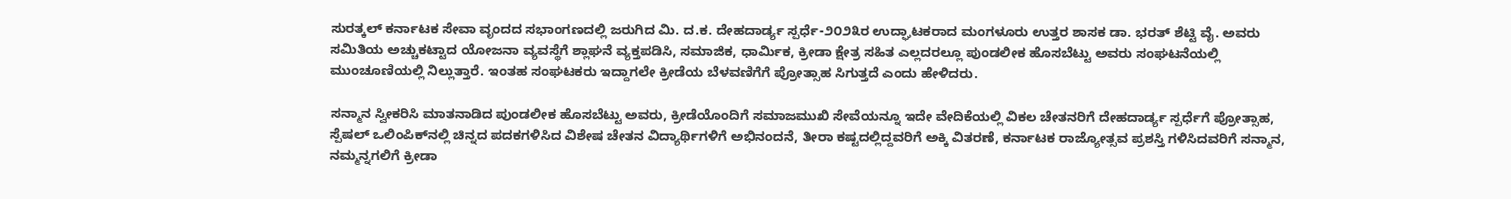ಸುರತ್ಕಲ್ ಕರ್ನಾಟಕ ಸೇವಾ ವೃಂದದ ಸಭಾಂಗಣದಲ್ಲಿ ಜರುಗಿದ ಮಿ. ದ.ಕ. ದೇಹದಾರ್ಡ್ಯ ಸ್ಪರ್ಧೆ-೨೦೨೩ರ ಉದ್ಘಾಟಕರಾದ ಮಂಗಳೂರು ಉತ್ತರ ಶಾಸಕ ಡಾ. ಭರತ್ ಶೆಟ್ಟಿ ವೈ. ಅವರು ಸಮಿತಿಯ ಅಚ್ಚುಕಟ್ಟಾದ ಯೋಜನಾ ವ್ಯವಸ್ಥೆಗೆ ಶ್ಲಾಘನೆ ವ್ಯಕ್ತಪಡಿಸಿ, ಸಮಾಜಿಕ, ಧಾರ್ಮಿಕ, ಕ್ರೀಡಾ ಕ್ಷೇತ್ರ ಸಹಿತ ಎಲ್ಲದರಲ್ಲೂ ಪುಂಡಲೀಕ ಹೊಸಬೆಟ್ಟು ಅವರು ಸಂಘಟನೆಯಲ್ಲಿ ಮುಂಚೂಣಿಯಲ್ಲಿ ನಿಲ್ಲುತ್ತಾರೆ. ಇಂತಹ ಸಂಘಟಕರು ಇದ್ದಾಗಲೇ ಕ್ರೀಡೆಯ ಬೆಳವಣಿಗೆಗೆ ಪ್ರೋತ್ಸಾಹ ಸಿಗುತ್ತದೆ ಎಂದು ಹೇಳಿದರು.

ಸನ್ಮಾನ ಸ್ವೀಕರಿಸಿ ಮಾತನಾಡಿದ ಪುಂಡಲೀಕ ಹೊಸಬೆಟ್ಟು ಅವರು, ಕ್ರೀಡೆಯೊಂದಿಗೆ ಸಮಾಜಮುಖಿ ಸೇವೆಯನ್ನೂ ಇದೇ ವೇದಿಕೆಯಲ್ಲಿ ವಿಕಲ ಚೇತನರಿಗೆ ದೇಹದಾರ್ಡ್ಯ ಸ್ಪರ್ಧೆಗೆ ಪ್ರೋತ್ಸಾಹ, ಸ್ಪೆಷಲ್ ಒಲಿಂಪಿಕ್‌ನಲ್ಲಿ ಚಿನ್ನದ ಪದಕಗಳಿಸಿದ ವಿಶೇಷ ಚೇತನ ವಿದ್ಯಾರ್ಥಿಗಳಿಗೆ ಅಭಿನಂದನೆ, ತೀರಾ ಕಷ್ಟದಲ್ಲಿದ್ದವರಿಗೆ ಅಕ್ಕಿ ವಿತರಣೆ, ಕರ್ನಾಟಕ ರಾಜ್ಯೋತ್ಸವ ಪ್ರಶಸ್ತಿ ಗಳಿಸಿದವರಿಗೆ ಸನ್ಮಾನ, ನಮ್ಮನ್ನಗಲಿಗೆ ಕ್ರೀಡಾ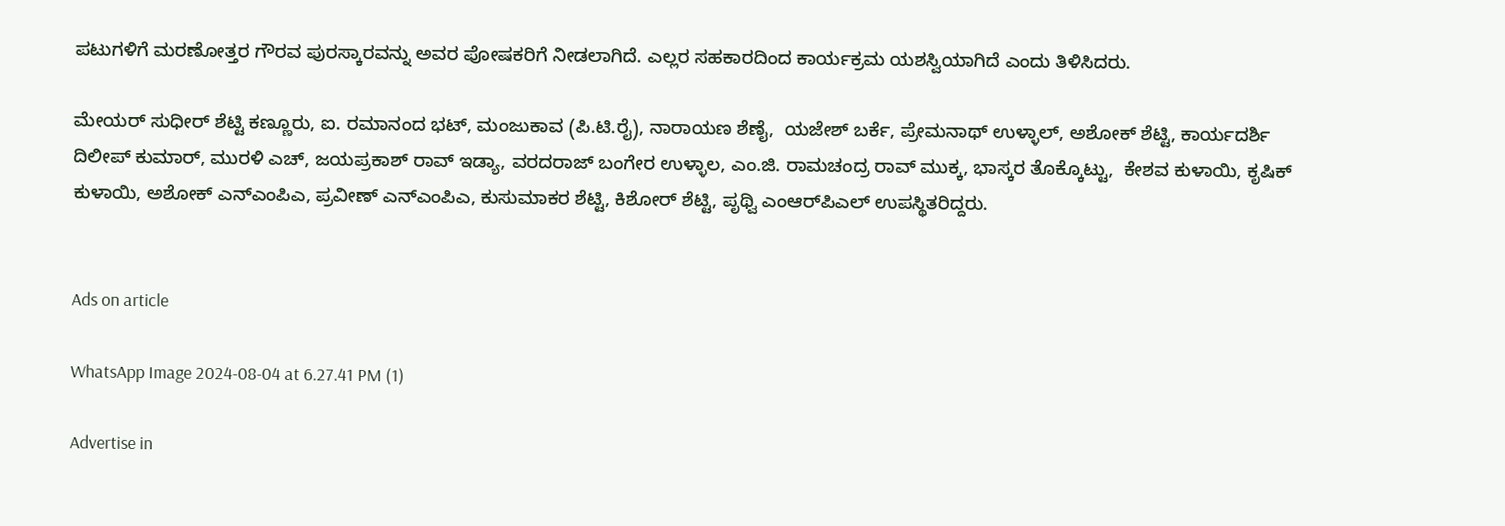ಪಟುಗಳಿಗೆ ಮರಣೋತ್ತರ ಗೌರವ ಪುರಸ್ಕಾರವನ್ನು ಅವರ ಪೋಷಕರಿಗೆ ನೀಡಲಾಗಿದೆ. ಎಲ್ಲರ ಸಹಕಾರದಿಂದ ಕಾರ್ಯಕ್ರಮ ಯಶಸ್ವಿಯಾಗಿದೆ ಎಂದು ತಿಳಿಸಿದರು.

ಮೇಯರ್ ಸುಧೀರ್ ಶೆಟ್ಟಿ ಕಣ್ಣೂರು, ಐ. ರಮಾನಂದ ಭಟ್, ಮಂಜುಕಾವ (ಪಿ.ಟಿ.ರೈ), ನಾರಾಯಣ ಶೆಣೈ,  ಯಜೇಶ್ ಬರ್ಕೆ, ಪ್ರೇಮನಾಥ್ ಉಳ್ಳಾಲ್, ಅಶೋಕ್ ಶೆಟ್ಟಿ, ಕಾರ್ಯದರ್ಶಿ ದಿಲೀಪ್ ಕುಮಾರ್, ಮುರಳಿ ಎಚ್, ಜಯಪ್ರಕಾಶ್ ರಾವ್ ಇಡ್ಯಾ, ವರದರಾಜ್ ಬಂಗೇರ ಉಳ್ಳಾಲ, ಎಂ.ಜಿ. ರಾಮಚಂದ್ರ ರಾವ್ ಮುಕ್ಕ, ಭಾಸ್ಕರ ತೊಕ್ಕೊಟ್ಟು,  ಕೇಶವ ಕುಳಾಯಿ, ಕೃಷಿಕ್ ಕುಳಾಯಿ, ಅಶೋಕ್ ಎನ್‌ಎಂಪಿಎ, ಪ್ರವೀಣ್ ಎನ್‌ಎಂಪಿಎ, ಕುಸುಮಾಕರ ಶೆಟ್ಟಿ, ಕಿಶೋರ್ ಶೆಟ್ಟಿ, ಪೃಥ್ವಿ ಎಂಆರ್‌ಪಿಎಲ್ ಉಪಸ್ಥಿತರಿದ್ದರು.


Ads on article

WhatsApp Image 2024-08-04 at 6.27.41 PM (1)

Advertise in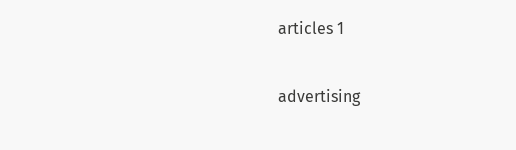articles 1

advertising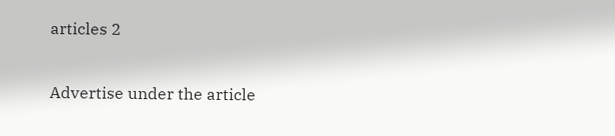articles 2

Advertise under the article